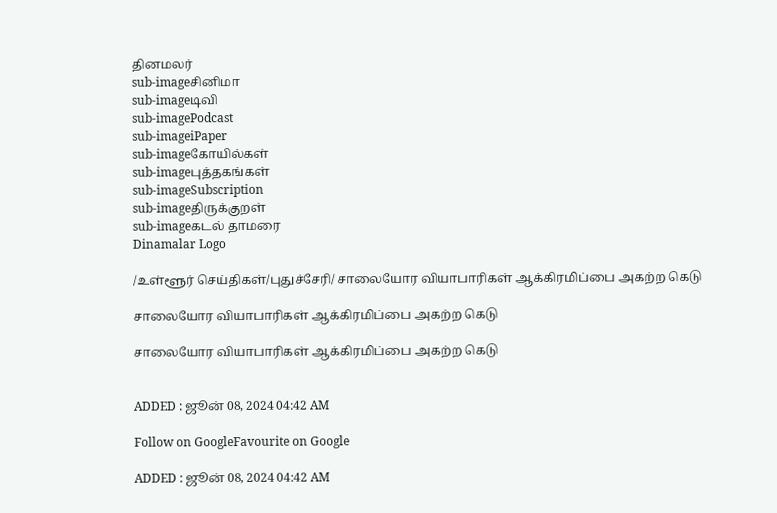தினமலர்
sub-imageசினிமா
sub-imageடிவி
sub-imagePodcast
sub-imageiPaper
sub-imageகோயில்கள்
sub-imageபுத்தகங்கள்
sub-imageSubscription
sub-imageதிருக்குறள்
sub-imageகடல் தாமரை
Dinamalar Logo

/உள்ளூர் செய்திகள்/புதுச்சேரி/ சாலையோர வியாபாரிகள் ஆக்கிரமிப்பை அகற்ற கெடு

சாலையோர வியாபாரிகள் ஆக்கிரமிப்பை அகற்ற கெடு

சாலையோர வியாபாரிகள் ஆக்கிரமிப்பை அகற்ற கெடு


ADDED : ஜூன் 08, 2024 04:42 AM

Follow on GoogleFavourite on Google

ADDED : ஜூன் 08, 2024 04:42 AM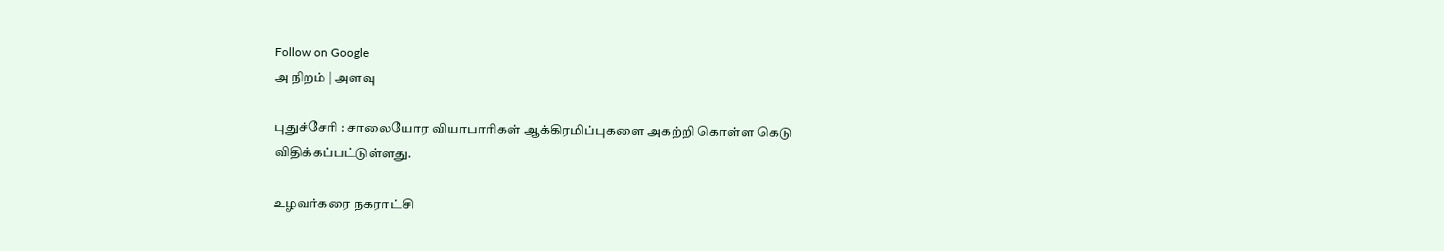Follow on Google
அ நிறம் | அளவு

புதுச்சேரி : சாலையோர வியாபாரிகள் ஆக்கிரமிப்புகளை அகற்றி கொள்ள கெடு விதிக்கப்பட்டுள்ளது.

உழவர்கரை நகராட்சி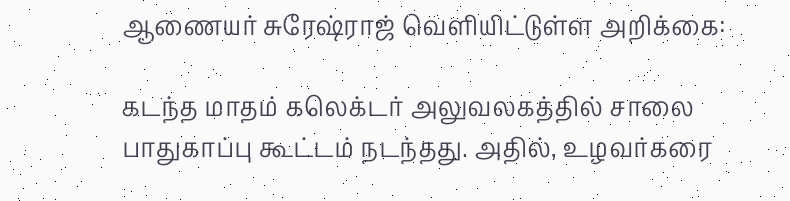ஆணையர் சுரேஷ்ராஜ் வெளியிட்டுள்ள அறிக்கை:

கடந்த மாதம் கலெக்டர் அலுவலகத்தில் சாலை பாதுகாப்பு கூட்டம் நடந்தது. அதில், உழவர்கரை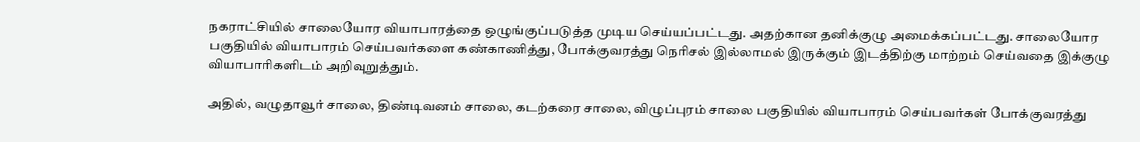நகராட்சியில் சாலையோர வியாபாரத்தை ஒழுங்குப்படுத்த முடிய செய்யப்பட்டது. அதற்கான தனிக்குழு அமைக்கப்பட்டது. சாலையோர பகுதியில் வியாபாரம் செய்பவர்களை கண்காணித்து, போக்குவரத்து நெரிசல் இல்லாமல் இருக்கும் இடத்திற்கு மாற்றம் செய்வதை இக்குழு வியாபாரிகளிடம் அறிவுறுத்தும்.

அதில், வழுதாவூர் சாலை, திண்டிவனம் சாலை, கடற்கரை சாலை, விழுப்புரம் சாலை பகுதியில் வியாபாரம் செய்பவர்கள் போக்குவரத்து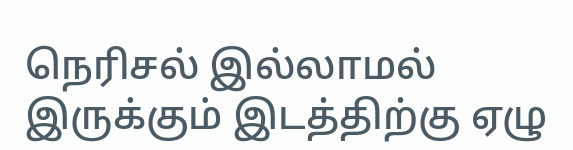நெரிசல் இல்லாமல் இருக்கும் இடத்திற்கு ஏழு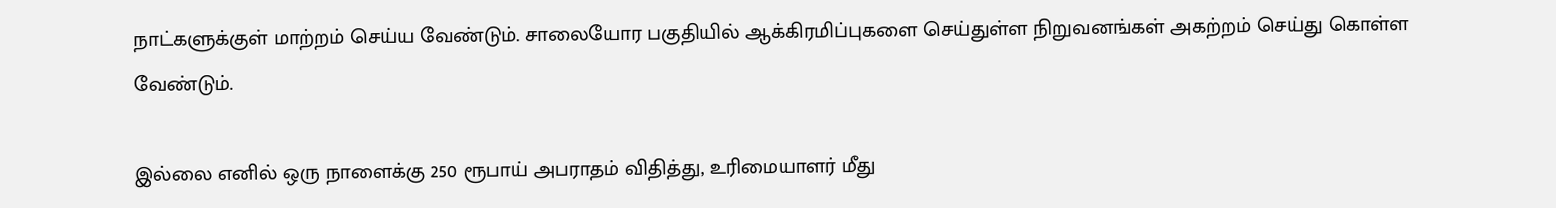நாட்களுக்குள் மாற்றம் செய்ய வேண்டும். சாலையோர பகுதியில் ஆக்கிரமிப்புகளை செய்துள்ள நிறுவனங்கள் அகற்றம் செய்து கொள்ள வேண்டும்.

இல்லை எனில் ஒரு நாளைக்கு 250 ரூபாய் அபராதம் விதித்து, உரிமையாளர் மீது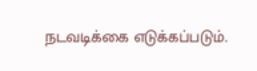நடவடிக்கை எடுக்கப்படும்.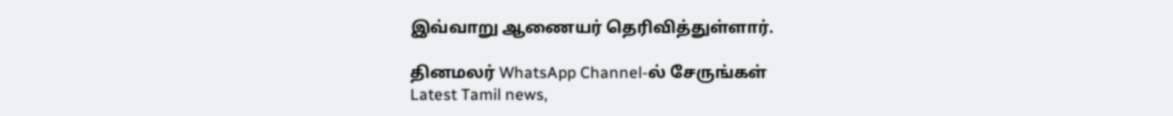இவ்வாறு ஆணையர் தெரிவித்துள்ளார்.

தினமலர் WhatsApp Channel-ல் சேருங்கள்
Latest Tamil news,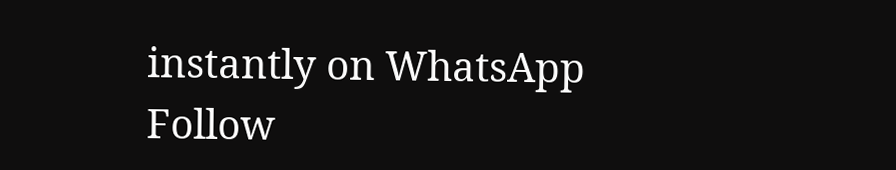instantly on WhatsApp
Follow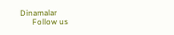Dinamalar
      Follow us